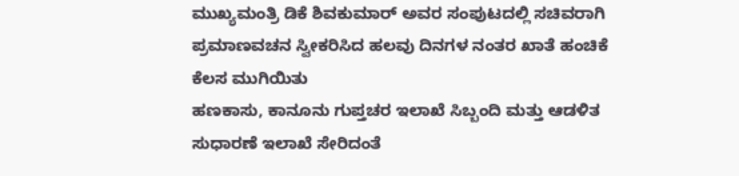ಮುಖ್ಯಮಂತ್ರಿ ಡಿಕೆ ಶಿವಕುಮಾರ್ ಅವರ ಸಂಪುಟದಲ್ಲಿ ಸಚಿವರಾಗಿ ಪ್ರಮಾಣವಚನ ಸ್ವೀಕರಿಸಿದ ಹಲವು ದಿನಗಳ ನಂತರ ಖಾತೆ ಹಂಚಿಕೆ ಕೆಲಸ ಮುಗಿಯಿತು
ಹಣಕಾಸು, ಕಾನೂನು ಗುಪ್ತಚರ ಇಲಾಖೆ ಸಿಬ್ಬಂದಿ ಮತ್ತು ಆಡಳಿತ ಸುಧಾರಣೆ ಇಲಾಖೆ ಸೇರಿದಂತೆ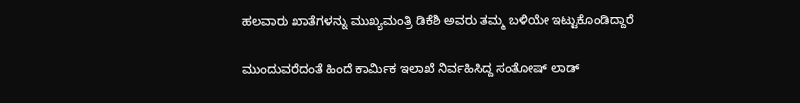ಹಲವಾರು ಖಾತೆಗಳನ್ನು ಮುಖ್ಯಮಂತ್ರಿ ಡಿಕೆಶಿ ಅವರು ತಮ್ಮ ಬಳಿಯೇ ಇಟ್ಟುಕೊಂಡಿದ್ದಾರೆ

ಮುಂದುವರೆದಂತೆ ಹಿಂದೆ ಕಾರ್ಮಿಕ ಇಲಾಖೆ ನಿರ್ವಹಿಸಿದ್ದ ಸಂತೋಷ್ ಲಾಡ್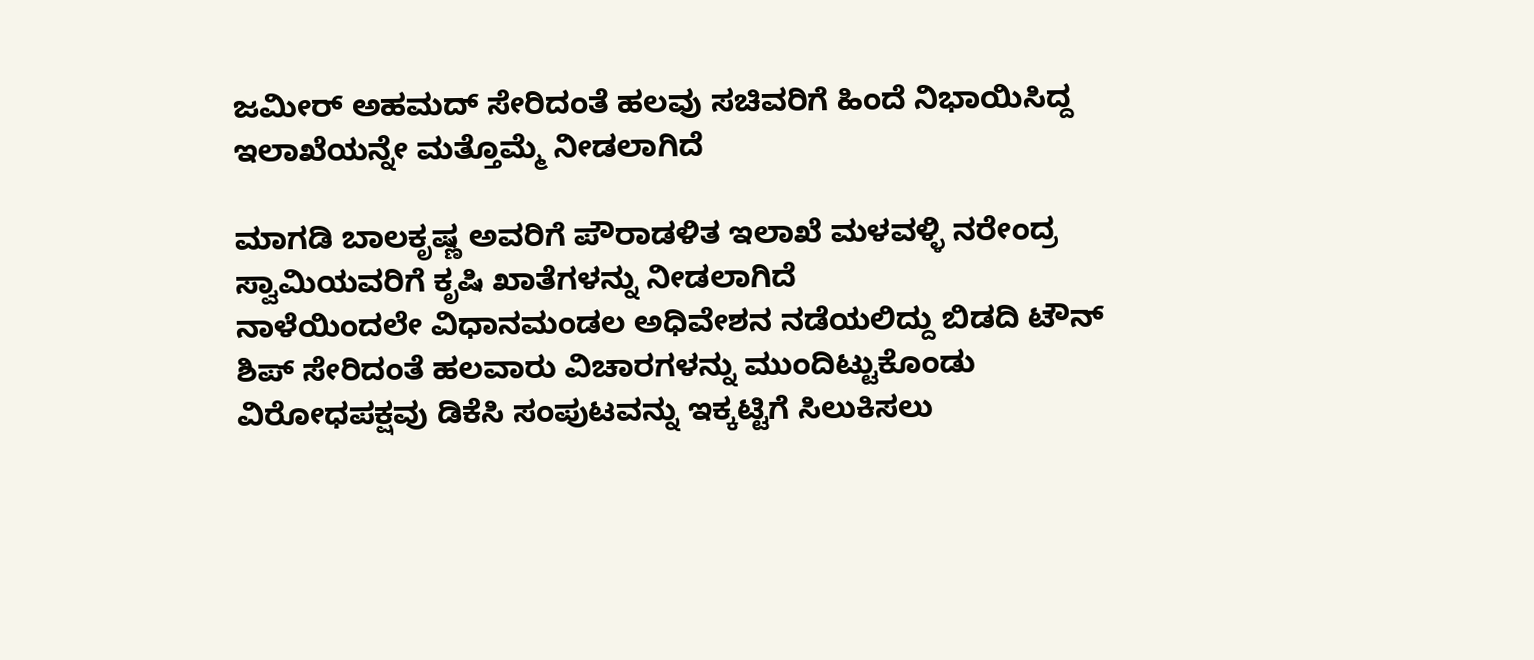ಜಮೀರ್ ಅಹಮದ್ ಸೇರಿದಂತೆ ಹಲವು ಸಚಿವರಿಗೆ ಹಿಂದೆ ನಿಭಾಯಿಸಿದ್ದ ಇಲಾಖೆಯನ್ನೇ ಮತ್ತೊಮ್ಮೆ ನೀಡಲಾಗಿದೆ

ಮಾಗಡಿ ಬಾಲಕೃಷ್ಣ ಅವರಿಗೆ ಪೌರಾಡಳಿತ ಇಲಾಖೆ ಮಳವಳ್ಳಿ ನರೇಂದ್ರ ಸ್ವಾಮಿಯವರಿಗೆ ಕೃಷಿ ಖಾತೆಗಳನ್ನು ನೀಡಲಾಗಿದೆ
ನಾಳೆಯಿಂದಲೇ ವಿಧಾನಮಂಡಲ ಅಧಿವೇಶನ ನಡೆಯಲಿದ್ದು ಬಿಡದಿ ಟೌನ್ ಶಿಪ್ ಸೇರಿದಂತೆ ಹಲವಾರು ವಿಚಾರಗಳನ್ನು ಮುಂದಿಟ್ಟುಕೊಂಡು ವಿರೋಧಪಕ್ಷವು ಡಿಕೆಸಿ ಸಂಪುಟವನ್ನು ಇಕ್ಕಟ್ಟಿಗೆ ಸಿಲುಕಿಸಲು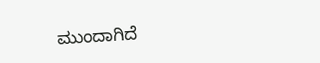ಮುಂದಾಗಿದೆ